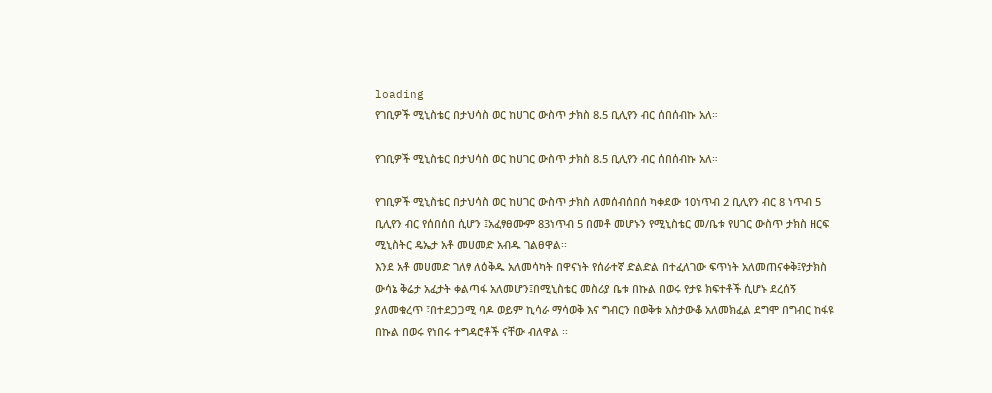loading
የገቢዎች ሚኒስቴር በታህሳስ ወር ከሀገር ውስጥ ታክስ 8.5 ቢሊየን ብር ሰበሰብኩ አለ።

የገቢዎች ሚኒስቴር በታህሳስ ወር ከሀገር ውስጥ ታክስ 8.5 ቢሊየን ብር ሰበሰብኩ አለ።

የገቢዎች ሚኒስቴር በታህሳስ ወር ከሀገር ውስጥ ታክስ ለመሰብሰበሰ ካቀደው 10ነጥብ 2 ቢሊየን ብር 8 ነጥብ 5 ቢሊየን ብር የሰበሰበ ሲሆን ፤አፈፃፀሙም 83ነጥብ 5 በመቶ መሆኑን የሚኒስቴር መ/ቤቱ የሀገር ውስጥ ታክስ ዘርፍ ሚኒስትር ዴኤታ አቶ መሀመድ አብዱ ገልፀዋል፡፡
እንደ አቶ መሀመድ ገለፃ ለዕቅዱ አለመሳካት በዋናነት የሰራተኛ ድልድል በተፈለገው ፍጥነት አለመጠናቀቅ፤የታክስ ውሳኔ ቅሬታ አፈታት ቀልጣፋ አለመሆን፤በሚኒስቴር መስሪያ ቤቱ በኩል በወሩ የታዩ ክፍተቶች ሲሆኑ ደረሰኝ ያለመቁረጥ ፣በተደጋጋሚ ባዶ ወይም ኪሳራ ማሳወቅ እና ግብርን በወቅቱ አስታውቆ አለመክፈል ደግሞ በግብር ከፋዩ በኩል በወሩ የነበሩ ተግዳሮቶች ናቸው ብለዋል ፡፡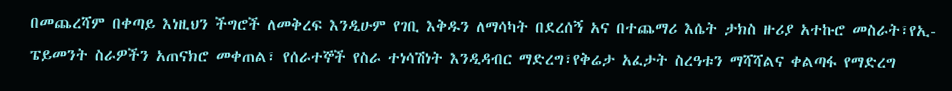በመጨረሻም በቀጣይ እነዚህን ችግሮች ለመቅረፍ እንዲሁም የገቢ እቅዱን ለማሳካት በደረሰኝ አና በተጨማሪ እሴት ታክስ ዙሪያ አተኩሮ መስራት፣የኢ-ፔይመንት ስራዎችን አጠናክሮ መቀጠል፣ የሰራተኞች የስራ ተነሳሽነት እንዲዳብር ማድረግ፣የቅሬታ አፈታት ስረዓቱን ማሻሻልና ቀልጣፋ የማድረግ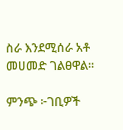ስራ እንደሚሰራ አቶ መሀመድ ገልፀዋል፡፡

ምንጭ ፦ገቢዎች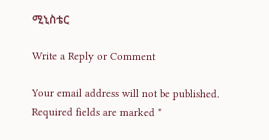ሚኒስቴር

Write a Reply or Comment

Your email address will not be published. Required fields are marked *